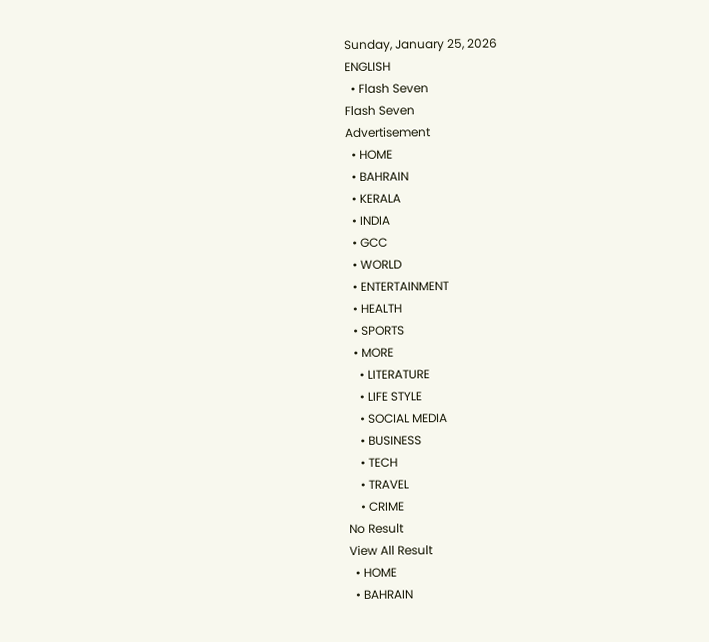Sunday, January 25, 2026
ENGLISH
  • Flash Seven
Flash Seven
Advertisement
  • HOME
  • BAHRAIN
  • KERALA
  • INDIA
  • GCC
  • WORLD
  • ENTERTAINMENT
  • HEALTH
  • SPORTS
  • MORE
    • LITERATURE
    • LIFE STYLE
    • SOCIAL MEDIA
    • BUSINESS
    • TECH
    • TRAVEL
    • CRIME
No Result
View All Result
  • HOME
  • BAHRAIN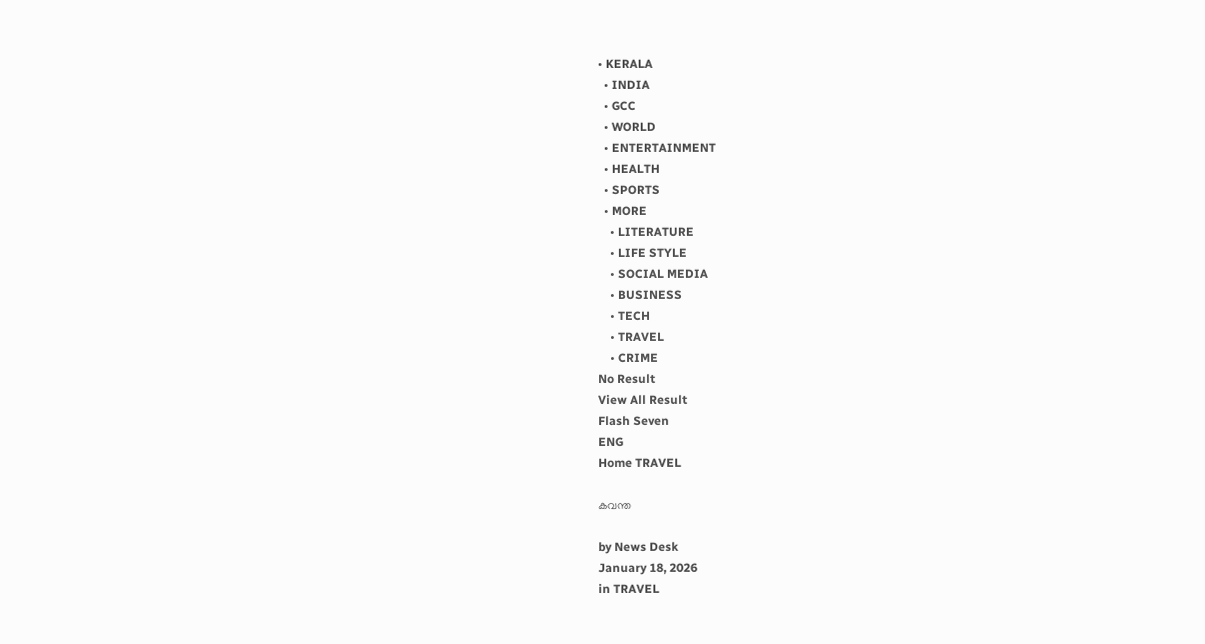• KERALA
  • INDIA
  • GCC
  • WORLD
  • ENTERTAINMENT
  • HEALTH
  • SPORTS
  • MORE
    • LITERATURE
    • LIFE STYLE
    • SOCIAL MEDIA
    • BUSINESS
    • TECH
    • TRAVEL
    • CRIME
No Result
View All Result
Flash Seven
ENG
Home TRAVEL

കവന്ത

by News Desk
January 18, 2026
in TRAVEL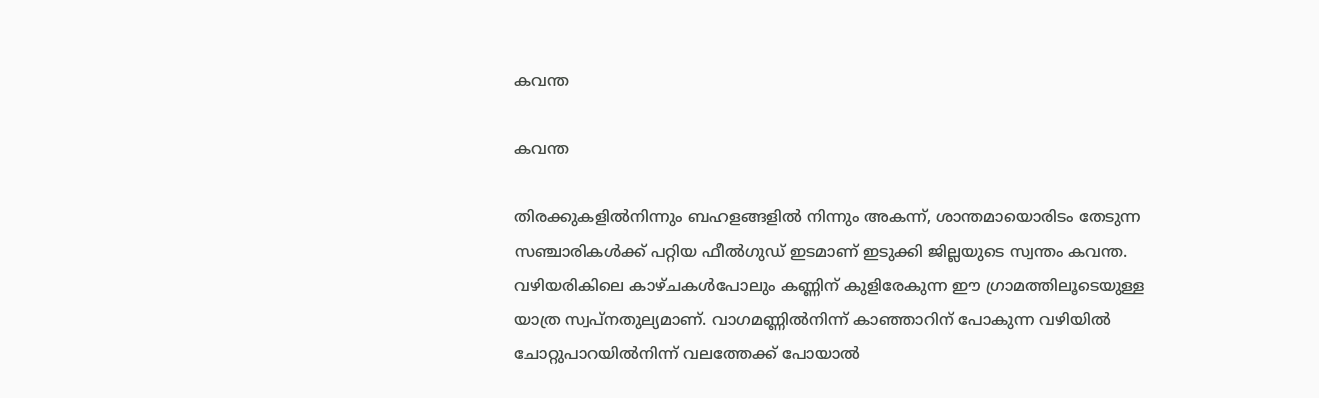കവന്ത

കവന്ത

തിരക്കുകളിൽനിന്നും ബഹളങ്ങളിൽ നിന്നും അകന്ന്, ശാന്തമായൊരിടം തേടുന്ന സഞ്ചാരികൾക്ക് പറ്റിയ ഫീൽഗുഡ് ഇടമാണ് ഇടുക്കി ജില്ലയുടെ സ്വന്തം കവന്ത. വഴിയരികിലെ കാഴ്ചകൾപോലും കണ്ണിന് കുളിരേകുന്ന ഈ ഗ്രാമത്തിലൂടെയുള്ള യാത്ര സ്വപ്നതുല്യമാണ്. വാഗമണ്ണിൽനിന്ന് കാഞ്ഞാറിന് പോകുന്ന വഴിയിൽ ചോറ്റുപാറയിൽനിന്ന് വലത്തേക്ക് പോയാൽ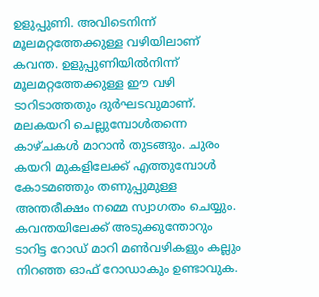ഉളുപ്പുണി. അവിടെനിന്ന് മൂലമറ്റത്തേക്കുള്ള വഴിയിലാണ് കവന്ത. ഉളുപ്പുണിയിൽനിന്ന് മൂലമറ്റത്തേക്കുള്ള ഈ വഴി ടാറിടാത്തതും ദുർഘടവുമാണ്. മലകയറി ചെല്ലുമ്പോൾതന്നെ കാഴ്ചകൾ മാറാൻ തുടങ്ങും. ചുരം കയറി മുകളിലേക്ക് എത്തുമ്പോൾ കോടമഞ്ഞും തണുപ്പുമുള്ള അന്തരീക്ഷം നമ്മെ സ്വാഗതം ചെയ്യും. കവന്തയിലേക്ക് അടുക്കുന്തോറും ടാറിട്ട റോഡ് മാറി മൺവഴികളും കല്ലും നിറഞ്ഞ ഓഫ് റോഡാകും ഉണ്ടാവുക.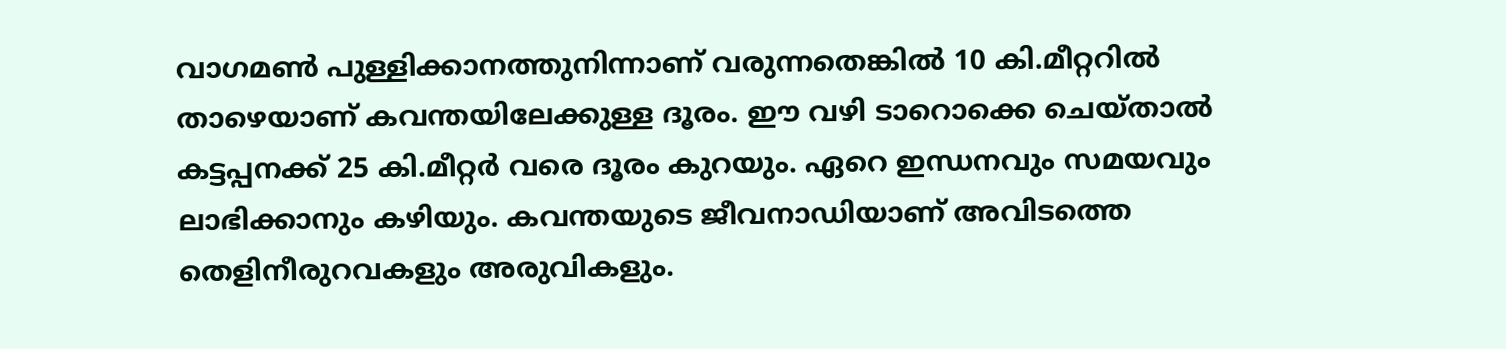വാഗമൺ പുള്ളിക്കാനത്തുനിന്നാണ് വരുന്നതെങ്കിൽ 10 കി.മീറ്ററിൽ താഴെയാണ് കവന്തയിലേക്കുള്ള ദൂരം. ഈ വഴി ടാറൊക്കെ ചെയ്താൽ കട്ടപ്പനക്ക് 25 കി.മീറ്റർ വരെ ദൂരം കുറയും. ഏറെ ഇന്ധനവും സമയവും ലാഭിക്കാനും കഴിയും. കവന്തയുടെ ജീവനാഡിയാണ് അവിടത്തെ തെളിനീരുറവകളും അരുവികളും.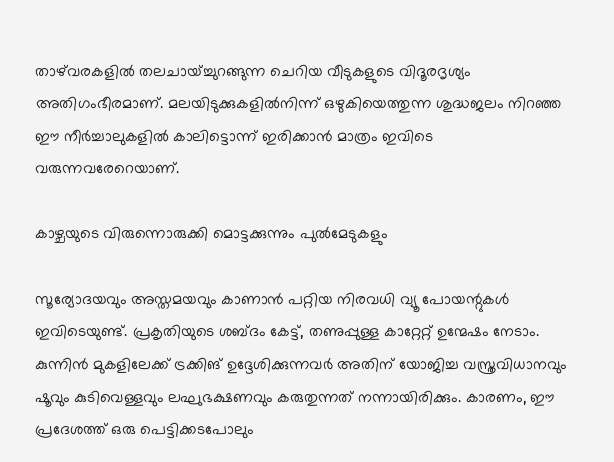താഴ്‌വരകളിൽ തലചായ്ച്ചുറങ്ങുന്ന ചെറിയ വീടുകളുടെ വിദൂരദൃശ്യം അതിഗംഭീരമാണ്. മലയിടുക്കുകളിൽനിന്ന് ഒഴുകിയെത്തുന്ന ശുദ്ധജലം നിറഞ്ഞ ഈ നീർച്ചാലുകളിൽ കാലിട്ടൊന്ന് ഇരിക്കാൻ മാത്രം ഇവിടെ വരുന്നവരേറെയാണ്.

കാഴ്ചയുടെ വിരുന്നൊരുക്കി മൊട്ടക്കുന്നും പുൽമേടുകളും

സൂര്യോദയവും അസ്തമയവും കാണാൻ പറ്റിയ നിരവധി വ്യൂ പോയന്റുകൾ ഇവിടെയുണ്ട്. പ്രകൃതിയുടെ ശബ്ദം കേട്ട്, തണുപ്പുള്ള കാറ്റേറ്റ് ഉന്മേഷം നേടാം. കുന്നിൻ മുകളിലേക്ക് ട്രക്കിങ് ഉദ്ദേശിക്കുന്നവർ അതിന് യോജിച്ച വസ്ത്രവിധാനവും ഷൂവും കുടിവെള്ളവും ലഘുഭക്ഷണവും കരുതുന്നത് നന്നായിരിക്കും. കാരണം, ഈ പ്രദേശത്ത് ഒരു പെട്ടിക്കടപോലും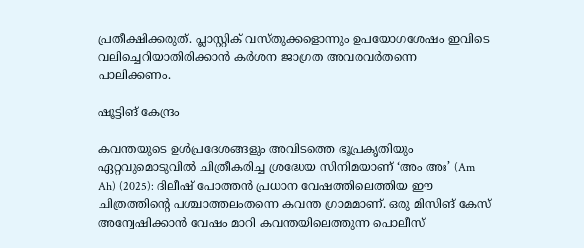പ്രതീക്ഷിക്കരുത്. പ്ലാസ്റ്റിക് വസ്തുക്കളൊന്നും ഉപയോഗശേഷം ഇവിടെ വലിച്ചെറിയാതിരിക്കാൻ കർശന ജാഗ്രത അവരവർതന്നെ പാലിക്കണം.

ഷൂട്ടിങ് കേന്ദ്രം

കവന്തയുടെ ഉൾപ്രദേശങ്ങളും അവിടത്തെ ഭൂപ്രകൃതിയും ഏറ്റവുമൊടുവിൽ ചിത്രീകരിച്ച ശ്രദ്ധേയ സിനിമയാണ് ‘അം അഃ’ (Am Ah) (2025): ദിലീഷ് പോത്തൻ പ്രധാന വേഷത്തിലെത്തിയ ഈ ചിത്രത്തിന്റെ പശ്ചാത്തലംതന്നെ കവന്ത ഗ്രാമമാണ്. ഒരു മിസിങ് കേസ് അന്വേഷിക്കാൻ വേഷം മാറി കവന്തയിലെത്തുന്ന പൊലീസ്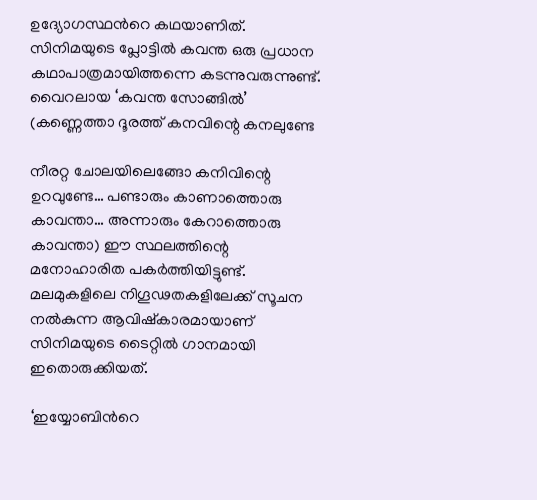ഉദ്യോഗസ്ഥന്‍റെ കഥയാണിത്. സിനിമയുടെ പ്ലോട്ടിൽ കവന്ത ഒരു പ്രധാന കഥാപാത്രമായിത്തന്നെ കടന്നുവരുന്നുണ്ട്. വൈറലായ ‘കവന്ത സോങ്ങിൽ’ (കണ്ണെത്താ ദൂരത്ത് കനവിന്റെ കനലുണ്ടേ

നീരറ്റ ചോലയിലെങ്ങോ കനിവിന്റെ ഉറവുണ്ടേ… പണ്ടാരും കാണാത്തൊരു കാവന്താ… അന്നാരും കേറാത്തൊരു കാവന്താ) ഈ സ്ഥലത്തിന്റെ മനോഹാരിത പകർത്തിയിട്ടുണ്ട്. മലമുകളിലെ നിഗൂഢതകളിലേക്ക് സൂചന നൽകുന്ന ആവിഷ്കാരമായാണ് സിനിമയുടെ ടൈറ്റിൽ ഗാനമായി ഇതൊരുക്കിയത്.

‘ഇയ്യോബിന്‍റെ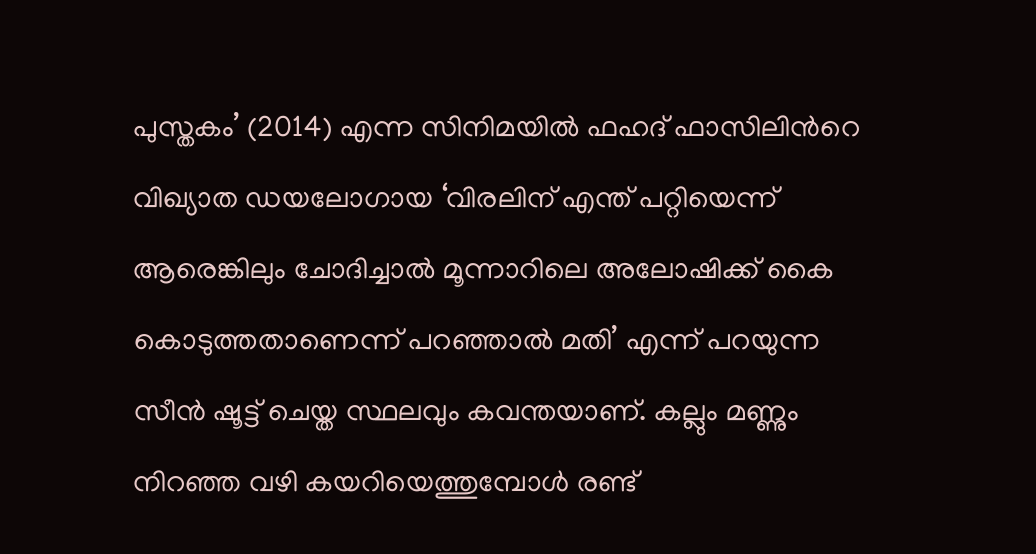പുസ്തകം’ (2014) എന്ന സിനിമയിൽ ഫഹദ് ഫാസിലിന്‍റെ വിഖ്യാത ഡയലോഗായ ‘വിരലിന് എന്ത് പറ്റിയെന്ന് ആരെങ്കിലും ചോദിച്ചാൽ മൂന്നാറിലെ അലോഷിക്ക് കൈ കൊടുത്തതാണെന്ന് പറഞ്ഞാൽ മതി’ എന്ന് പറയുന്ന സീൻ ഷൂട്ട് ചെയ്ത സ്ഥലവും കവന്തയാണ്. കല്ലും മണ്ണും നിറഞ്ഞ വഴി കയറിയെത്തുമ്പോൾ രണ്ട്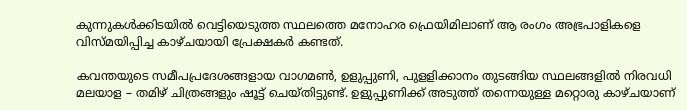കുന്നുകൾക്കിടയിൽ വെട്ടിയെടുത്ത സ്ഥലത്തെ മനോഹര ഫ്രെയിമിലാണ് ആ രംഗം അഭ്രപാളികളെ വിസ്മയിപ്പിച്ച കാഴ്ചയായി പ്രേക്ഷകർ കണ്ടത്.

കവന്തയുടെ സമീപപ്രദേശങ്ങളായ വാഗമൺ, ഉളുപ്പുണി, പുളളിക്കാനം തുടങ്ങിയ സ്ഥലങ്ങളിൽ നിരവധി മലയാള – തമിഴ് ചിത്രങ്ങളും ഷൂട്ട് ചെയ്തിട്ടുണ്ട്. ഉളുപ്പുണിക്ക് അടുത്ത് തന്നെയുള്ള മറ്റൊരു കാഴ്ചയാണ്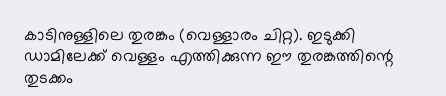കാടിനുള്ളിലെ തുരങ്കം (വെള്ളാരം ചിറ്റ). ഇടുക്കി ഡാമിലേക്ക് വെള്ളം എത്തിക്കുന്ന ഈ തുരങ്കത്തിന്റെ തുടക്കം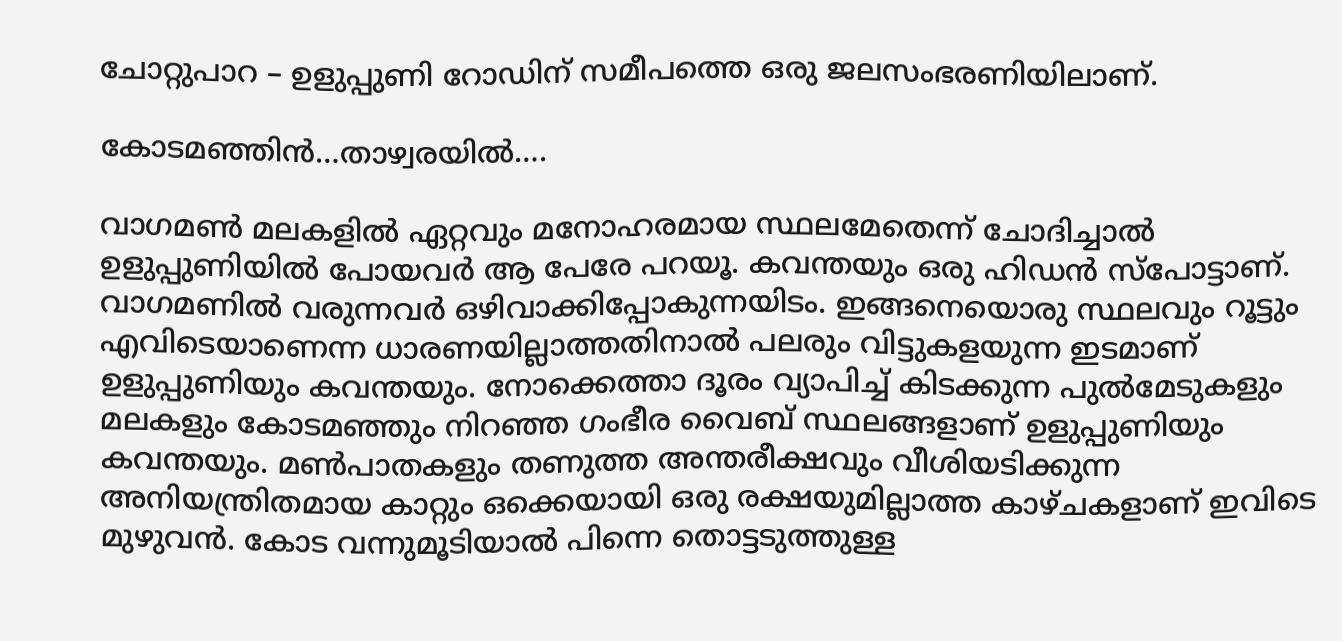ചോറ്റുപാറ – ഉളുപ്പുണി റോഡിന് സമീപത്തെ ഒരു ജലസംഭരണിയിലാണ്.

കോടമഞ്ഞിൻ…താഴ്വരയിൽ….

വാഗമൺ മലകളിൽ ഏറ്റവും മനോഹരമായ സ്ഥലമേതെന്ന് ചോദിച്ചാൽ ഉളുപ്പുണിയിൽ പോയവർ ആ പേരേ പറയൂ. കവന്തയും ഒരു ഹിഡൻ സ്പോട്ടാണ്. വാഗമണിൽ വരുന്നവർ ഒഴിവാക്കിപ്പോകുന്നയിടം. ഇങ്ങനെയൊരു സ്ഥലവും റൂട്ടും എവിടെയാണെന്ന ധാരണയില്ലാത്തതിനാൽ പലരും വിട്ടുകളയുന്ന ഇടമാണ് ഉളുപ്പുണിയും കവന്തയും. നോക്കെത്താ ദൂരം വ്യാപിച്ച് കിടക്കുന്ന പുൽമേടുകളും മലകളും കോടമഞ്ഞും നിറഞ്ഞ ഗംഭീര വൈബ് സ്ഥലങ്ങളാണ് ഉളുപ്പുണിയും കവന്തയും. മൺപാതകളും തണുത്ത അന്തരീക്ഷവും വീശിയടിക്കുന്ന അനിയന്ത്രിതമായ കാറ്റും ഒക്കെയായി ഒരു രക്ഷയുമില്ലാത്ത കാഴ്ചകളാണ് ഇവിടെ മുഴുവൻ. കോട വന്നുമൂടിയാൽ പിന്നെ തൊട്ടടുത്തുള്ള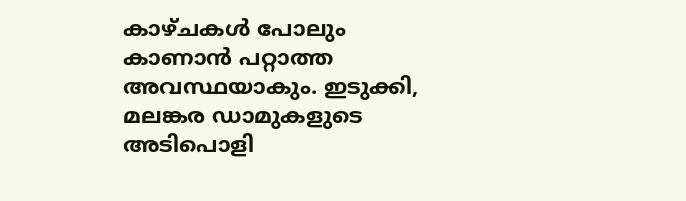കാഴ്ചകൾ പോലും കാണാൻ പറ്റാത്ത അവസ്ഥയാകും. ഇടുക്കി, മലങ്കര ഡാമുകളുടെ അടിപൊളി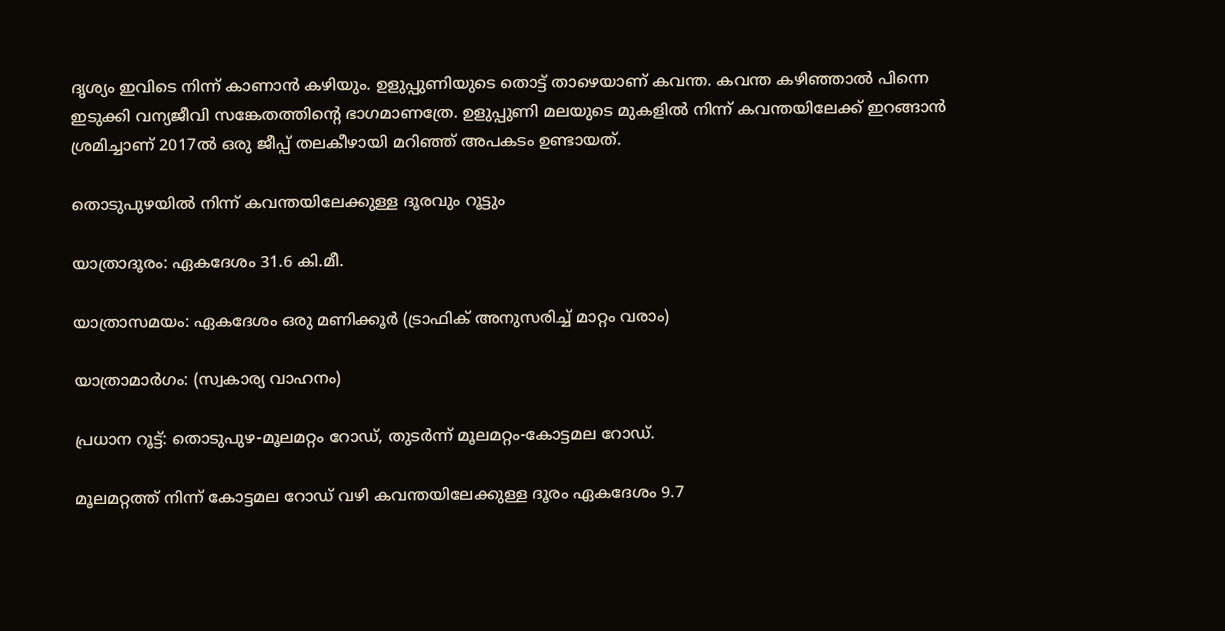ദൃശ്യം ഇവിടെ നിന്ന് കാണാൻ കഴിയും. ഉളുപ്പുണിയുടെ തൊട്ട് താഴെയാണ് കവന്ത. കവന്ത കഴിഞ്ഞാൽ പിന്നെ ഇടുക്കി വന്യജീവി സങ്കേതത്തിന്റെ ഭാഗമാണത്രേ. ഉളുപ്പുണി മലയുടെ മുകളിൽ നിന്ന് കവന്തയിലേക്ക് ഇറങ്ങാൻ ശ്രമിച്ചാണ് 2017ൽ ഒരു ജീപ്പ് തലകീഴായി മറിഞ്ഞ് അപകടം ഉണ്ടായത്.

തൊടുപുഴയിൽ നിന്ന് കവന്തയിലേക്കുള്ള ദൂരവും റൂട്ടും

യാത്രാദൂരം: ഏകദേശം 31.6 കി.മീ.

യാത്രാസമയം: ഏകദേശം ഒരു മണിക്കൂർ (ട്രാഫിക് അനുസരിച്ച് മാറ്റം വരാം)

യാത്രാമാർഗം: (സ്വകാര്യ വാഹനം)

പ്രധാന റൂട്ട്: തൊടുപുഴ-മൂലമറ്റം റോഡ്, തുടർന്ന് മൂലമറ്റം-കോട്ടമല റോഡ്.

മൂലമറ്റത്ത് നിന്ന് കോട്ടമല റോഡ് വഴി കവന്തയിലേക്കുള്ള ദൂരം ഏകദേശം 9.7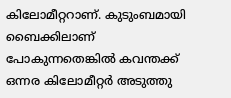കിലോമീറ്ററാണ്. കുടുംബമായി ബൈക്കിലാണ് പോകുന്നതെങ്കിൽ കവന്തക്ക് ഒന്നര കിലോമീറ്റർ അടുത്തു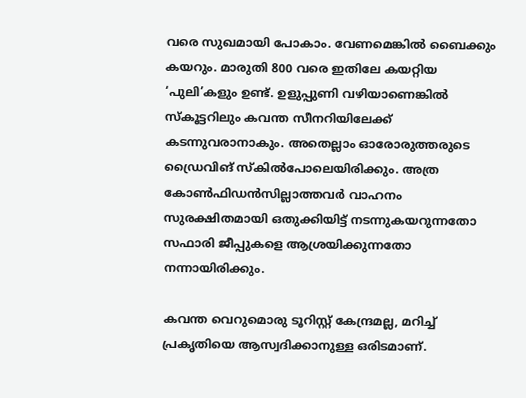വരെ സുഖമായി പോകാം. വേണമെങ്കിൽ ബൈക്കും കയറും. മാരുതി 800 വരെ ഇതിലേ കയറ്റിയ ‘പുലി’കളും ഉണ്ട്. ഉളുപ്പുണി വഴിയാണെങ്കിൽ സ്കൂട്ടറിലും കവന്ത സീനറിയിലേക്ക് കടന്നുവരാനാകും. അതെല്ലാം ഓരോരുത്തരുടെ ഡ്രൈവിങ് സ്കിൽപോലെയിരിക്കും. അത്ര കോൺഫിഡൻസില്ലാത്തവർ വാഹനം സുരക്ഷിതമായി ഒതുക്കിയിട്ട് നടന്നുകയറുന്നതോ സഫാരി ജീപ്പുകളെ ആശ്രയിക്കുന്നതോ നന്നായിരിക്കും.

കവന്ത വെറുമൊരു ടൂറിസ്റ്റ് കേന്ദ്രമല്ല, മറിച്ച് പ്രകൃതിയെ ആസ്വദിക്കാനുള്ള ഒരിടമാണ്.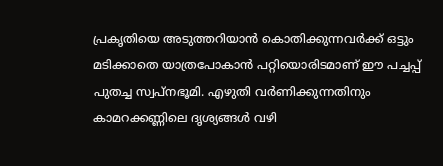പ്രകൃതിയെ അടുത്തറിയാൻ കൊതിക്കുന്നവർക്ക് ഒട്ടും മടിക്കാതെ യാത്രപോകാൻ പറ്റിയൊരിടമാണ് ഈ പച്ചപ്പ് പുതച്ച സ്വപ്നഭൂമി. എഴുതി വർണിക്കുന്നതിനും കാമറക്കണ്ണിലെ ദൃശ്യങ്ങൾ വഴി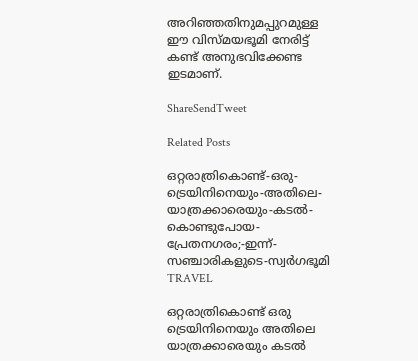അറിഞ്ഞതിനുമപ്പുറമുള്ള ഈ വിസ്മയഭൂമി നേരിട്ട് കണ്ട് അനുഭവിക്കേണ്ട ഇടമാണ്.

ShareSendTweet

Related Posts

ഒറ്റരാത്രികൊണ്ട്-ഒരു-ട്രെയിനിനെയും-അതിലെ-യാത്രക്കാരെയും-കടൽ-കൊണ്ടുപോയ-പ്രേതനഗരം;-ഇന്ന്-സഞ്ചാരികളുടെ-സ്വർഗഭൂമി
TRAVEL

ഒറ്റരാത്രികൊണ്ട് ഒരു ട്രെയിനിനെയും അതിലെ യാത്രക്കാരെയും കടൽ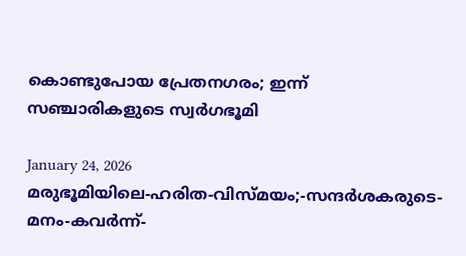കൊണ്ടുപോയ പ്രേതനഗരം; ഇന്ന് സഞ്ചാരികളുടെ സ്വർഗഭൂമി

January 24, 2026
മരുഭൂമിയിലെ-ഹരിത-വിസ്മയം;-സന്ദർശകരുടെ-മനം-കവർന്ന്-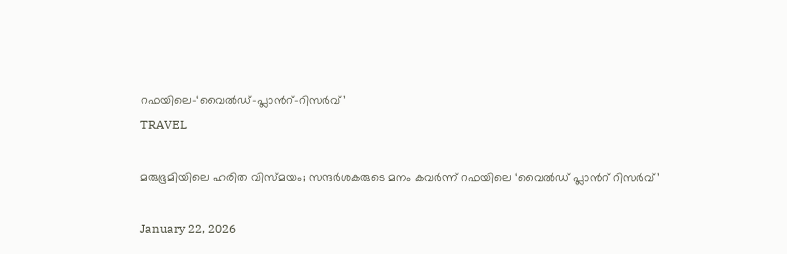റഫയിലെ-‘വൈൽഡ്-പ്ലാൻറ്-റിസർവ്’
TRAVEL

മരുഭൂമിയിലെ ഹരിത വിസ്മയം; സന്ദർശകരുടെ മനം കവർന്ന് റഫയിലെ ‘വൈൽഡ് പ്ലാൻറ് റിസർവ്’

January 22, 2026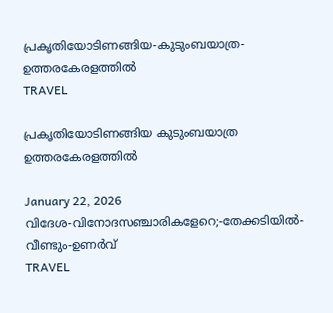പ്രകൃതിയോടിണങ്ങിയ-കുടുംബയാത്ര-ഉത്തരകേരളത്തിൽ
TRAVEL

പ്രകൃതിയോടിണങ്ങിയ കുടുംബയാത്ര ഉത്തരകേരളത്തിൽ

January 22, 2026
വിദേശ-വിനോദസഞ്ചാരികളേറെ;-തേക്കടിയിൽ-വീണ്ടും-ഉണർവ്
TRAVEL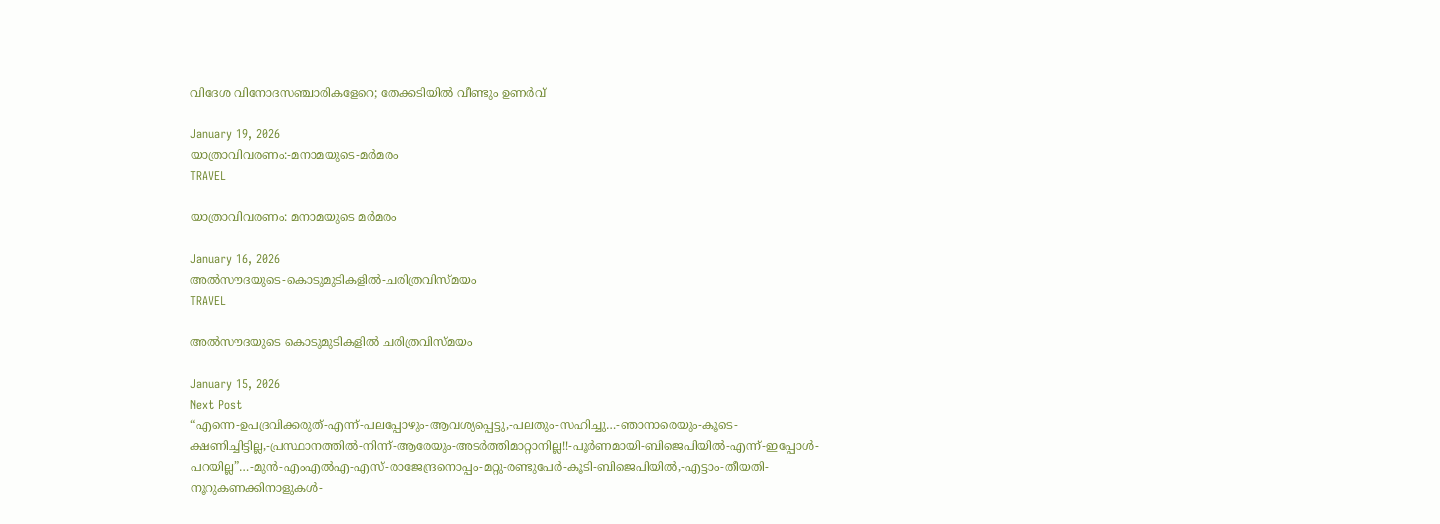വിദേശ വിനോദസഞ്ചാരികളേറെ; തേക്കടിയിൽ വീണ്ടും ഉണർവ്

January 19, 2026
യാത്രാവിവരണം:-മനാമയുടെ-മർമരം
TRAVEL

യാത്രാവിവരണം: മനാമയുടെ മർമരം

January 16, 2026
അൽസൗദയുടെ-കൊടുമുടികളിൽ-ചരിത്രവിസ്മയം
TRAVEL

അൽസൗദയുടെ കൊടുമുടികളിൽ ചരിത്രവിസ്മയം

January 15, 2026
Next Post
“എന്നെ-ഉപദ്രവിക്കരുത്-എന്ന്-പലപ്പോഴും-ആവശ്യപ്പെട്ടു,-പലതും-സഹിച്ചു…-ഞാനാരെയും-കൂടെ-ക്ഷണിച്ചിട്ടില്ല,-പ്രസ്ഥാനത്തിൽ-നിന്ന്-ആരേയും-അടർത്തിമാറ്റാനില്ല!!-പൂർണമായി-ബിജെപിയിൽ-എന്ന്-ഇപ്പോൾ-പറയില്ല”…-മുൻ-എംഎൽഎ-എസ്-രാജേന്ദ്രനൊപ്പം-മറ്റു-രണ്ടുപേർ-കൂടി-ബിജെപിയിൽ,-എട്ടാം-തീയതി-നൂറുകണക്കിനാളുകൾ-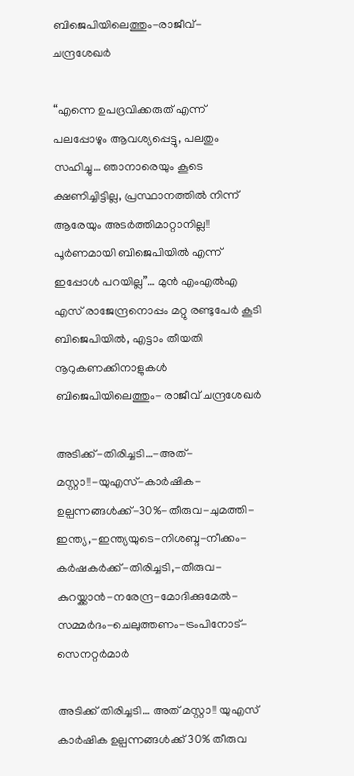ബിജെപിയിലെത്തും-രാജീവ്-ചന്ദ്രശേഖർ

“എന്നെ ഉപദ്രവിക്കരുത് എന്ന് പലപ്പോഴും ആവശ്യപ്പെട്ടു, പലതും സഹിച്ചു… ഞാനാരെയും കൂടെ ക്ഷണിച്ചിട്ടില്ല, പ്രസ്ഥാനത്തിൽ നിന്ന് ആരേയും അടർത്തിമാറ്റാനില്ല!! പൂർണമായി ബിജെപിയിൽ എന്ന് ഇപ്പോൾ പറയില്ല”… മുൻ എംഎൽഎ എസ് രാജേന്ദ്രനൊപ്പം മറ്റു രണ്ടുപേർ കൂടി ബിജെപിയിൽ, എട്ടാം തീയതി നൂറുകണക്കിനാളുകൾ ബിജെപിയിലെത്തും- രാജീവ് ചന്ദ്രശേഖർ

അടിക്ക്-തിരിച്ചടി…-അത്-മസ്റ്റാ!!-യുഎസ്-കാർഷിക-ഉല്പന്നങ്ങൾക്ക്-30%-തീരുവ-ചുമത്തി-ഇന്ത്യ,-ഇന്ത്യയുടെ-നിശബ്ദ-നീക്കം-കർഷകർക്ക്-തിരിച്ചടി,-തീരുവ-കുറയ്ക്കാൻ-നരേന്ദ്ര-മോദിക്കുമേൽ-സമ്മർദം-ചെലുത്തണം-ട്രംപിനോട്-സെനറ്റർമാർ

അടിക്ക് തിരിച്ചടി… അത് മസ്റ്റാ!! യുഎസ് കാർഷിക ഉല്പന്നങ്ങൾക്ക് 30% തീരുവ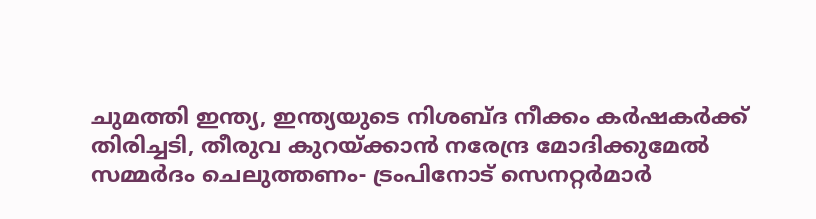ചുമത്തി ഇന്ത്യ, ഇന്ത്യയുടെ നിശബ്ദ നീക്കം കർഷകർക്ക് തിരിച്ചടി, തീരുവ കുറയ്ക്കാൻ നരേന്ദ്ര മോദിക്കുമേൽ സമ്മർദം ചെലുത്തണം- ട്രംപിനോട് സെനറ്റർമാർ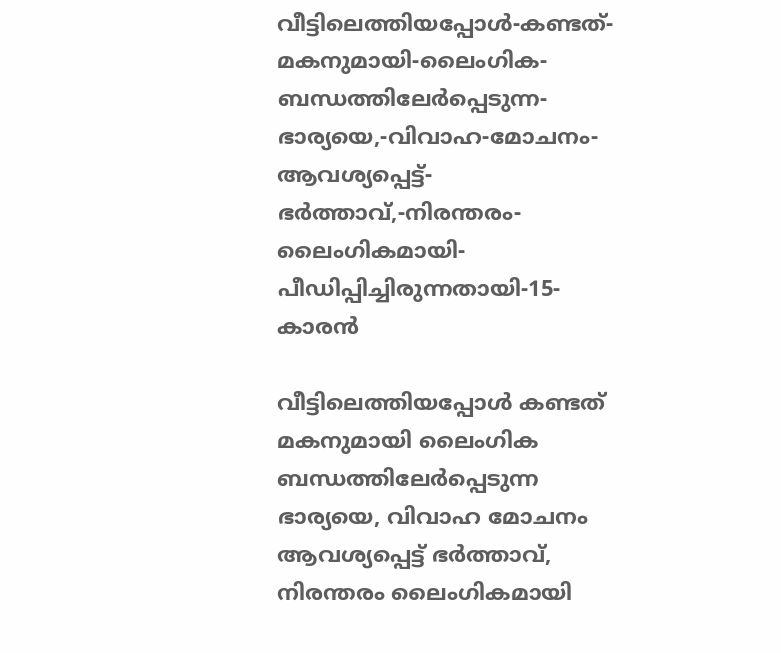വീട്ടിലെത്തിയപ്പോള്‍-കണ്ടത്-മകനുമായി-ലൈംഗിക-ബന്ധത്തിലേര്‍പ്പെടുന്ന-ഭാര്യയെ,-വിവാഹ-മോചനം-ആവശ്യപ്പെട്ട്-ഭര്‍ത്താവ്,-നിരന്തരം-ലൈംഗികമായി-പീഡിപ്പിച്ചിരുന്നതായി-15-കാരന്‍

വീട്ടിലെത്തിയപ്പോള്‍ കണ്ടത് മകനുമായി ലൈംഗിക ബന്ധത്തിലേര്‍പ്പെടുന്ന ഭാര്യയെ, വിവാഹ മോചനം ആവശ്യപ്പെട്ട് ഭര്‍ത്താവ്, നിരന്തരം ലൈംഗികമായി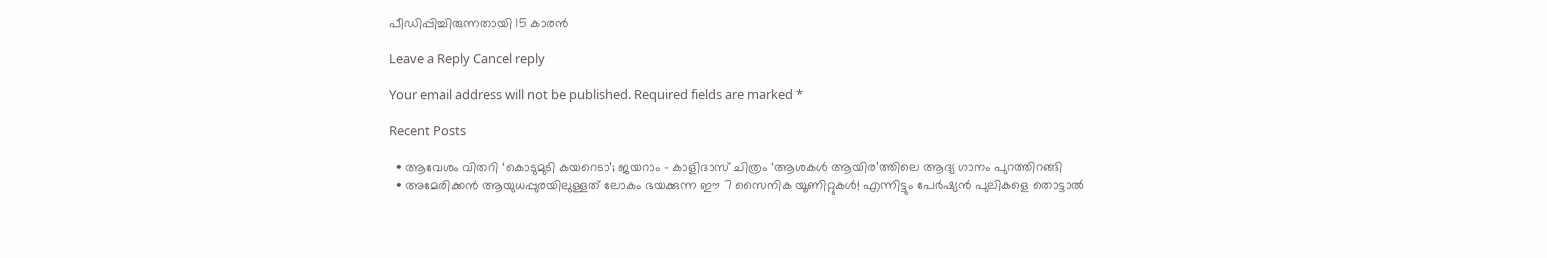പീഡിപ്പിച്ചിരുന്നതായി 15 കാരന്‍

Leave a Reply Cancel reply

Your email address will not be published. Required fields are marked *

Recent Posts

  • ആവേശം വിതറി ‘കൊടുമുടി കയറെടാ’; ജയറാം – കാളിദാസ് ചിത്രം ‘ആശകൾ ആയിര’ത്തിലെ ആദ്യ ഗാനം പുറത്തിറങ്ങി
  • അമേരിക്കൻ ആയുധപ്പുരയിലുള്ളത് ലോകം ഭയക്കുന്ന ഈ 7 സൈനിക യൂണിറ്റുകൾ! എന്നിട്ടും പേർഷ്യൻ പുലികളെ തൊട്ടാൽ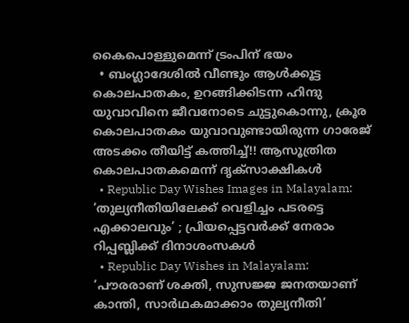കൈപൊള്ളുമെന്ന് ട്രംപിന് ഭയം
  • ബംഗ്ലാദേശിൽ വീണ്ടും ആൾക്കൂട്ട കൊലപാതകം, ഉറങ്ങിക്കിടന്ന ഹിന്ദു യുവാവിനെ ജീവനോടെ ചുട്ടുകൊന്നു, ക്രൂര കൊലപാതകം യുവാവുണ്ടായിരുന്ന ഗാരേജ് അടക്കം തീയിട്ട് കത്തിച്ച്!! ആസൂത്രിത കൊലപാതകമെന്ന് ദൃക്സാക്ഷികൾ
  • Republic Day Wishes Images in Malayalam: ‘തുല്യനീതിയിലേക്ക് വെളിച്ചം പടരട്ടെ എക്കാലവും’ ; പ്രിയപ്പെട്ടവര്‍ക്ക് നേരാം റിപ്പബ്ലിക്ക് ദിനാശംസകള്‍
  • Republic Day Wishes in Malayalam: ‘പൗരരാണ് ശക്തി, സുസജ്ജ ജനതയാണ് കാന്തി, സാര്‍ഥകമാക്കാം തുല്യനീതി’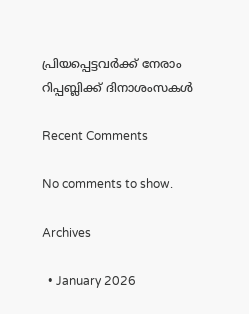പ്രിയപ്പെട്ടവര്‍ക്ക് നേരാം റിപ്പബ്ലിക്ക് ദിനാശംസകള്‍

Recent Comments

No comments to show.

Archives

  • January 2026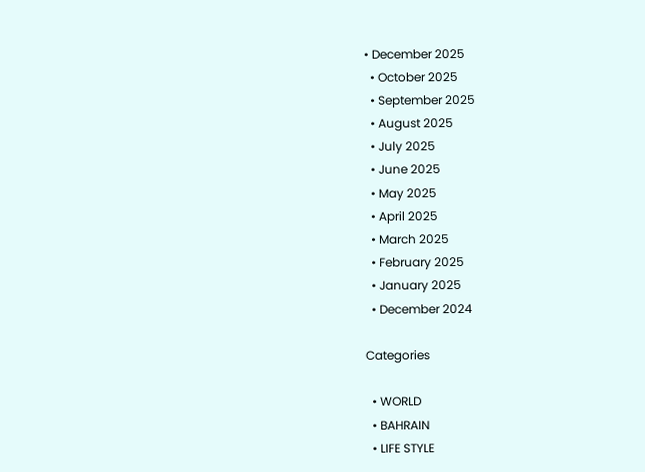• December 2025
  • October 2025
  • September 2025
  • August 2025
  • July 2025
  • June 2025
  • May 2025
  • April 2025
  • March 2025
  • February 2025
  • January 2025
  • December 2024

Categories

  • WORLD
  • BAHRAIN
  • LIFE STYLE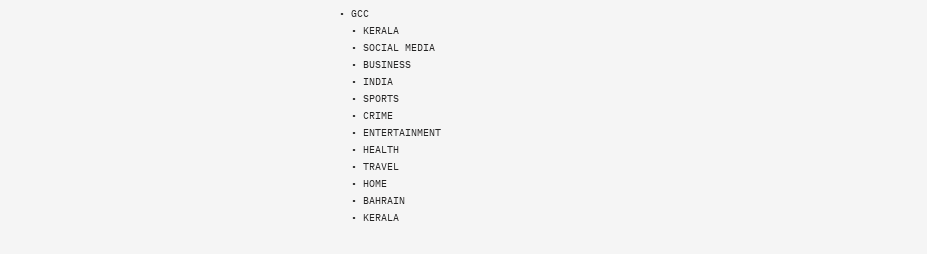• GCC
  • KERALA
  • SOCIAL MEDIA
  • BUSINESS
  • INDIA
  • SPORTS
  • CRIME
  • ENTERTAINMENT
  • HEALTH
  • TRAVEL
  • HOME
  • BAHRAIN
  • KERALA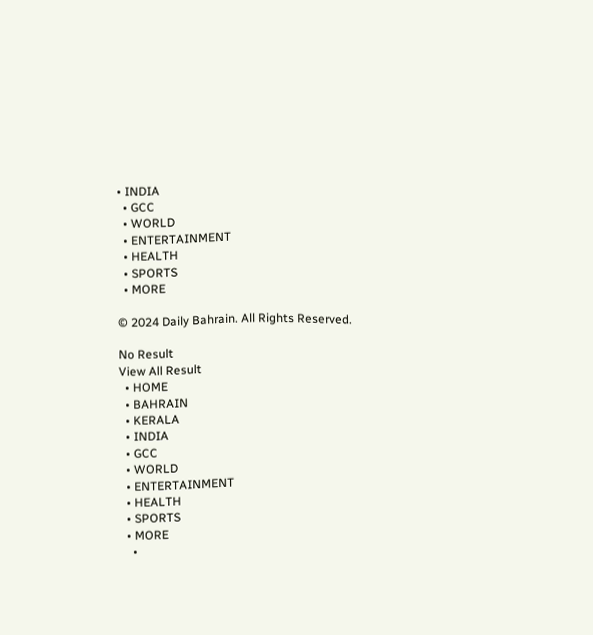• INDIA
  • GCC
  • WORLD
  • ENTERTAINMENT
  • HEALTH
  • SPORTS
  • MORE

© 2024 Daily Bahrain. All Rights Reserved.

No Result
View All Result
  • HOME
  • BAHRAIN
  • KERALA
  • INDIA
  • GCC
  • WORLD
  • ENTERTAINMENT
  • HEALTH
  • SPORTS
  • MORE
    •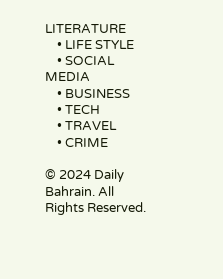LITERATURE
    • LIFE STYLE
    • SOCIAL MEDIA
    • BUSINESS
    • TECH
    • TRAVEL
    • CRIME

© 2024 Daily Bahrain. All Rights Reserved.